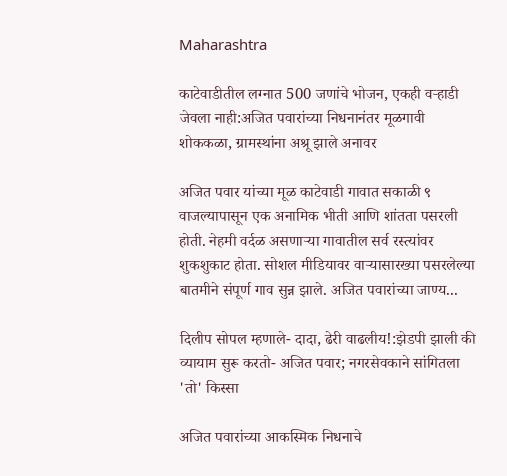Maharashtra

काटेवाडीतील लग्नात 500 जणांचे भोजन, एकही वऱ्हाडी जेवला नाही:अजित पवारांच्या निधनानंतर मूळगावी शोककळा, ग्रामस्थांना अश्रू झाले अनावर

अजित पवार यांच्या मूळ काटेवाडी गावात सकाळी ९ वाजल्यापासून एक अनामिक भीती आणि शांतता पसरली होती. नेहमी वर्दळ असणाऱ्या गावातील सर्व रस्त्यांवर शुकशुकाट होता. सोशल मीडियावर वाऱ्यासारख्या पसरलेल्या बातमीने संपूर्ण गाव सुन्न झाले. अजित पवारांच्या जाण्य...

दिलीप सोपल म्हणाले- दादा, ढेरी वाढलीय!:झेडपी झाली की व्यायाम सुरू करतो- अजित पवार; नगरसेवकाने सांगितला 'तो' किस्सा

अजित पवारांच्या आकस्मिक निधनाचे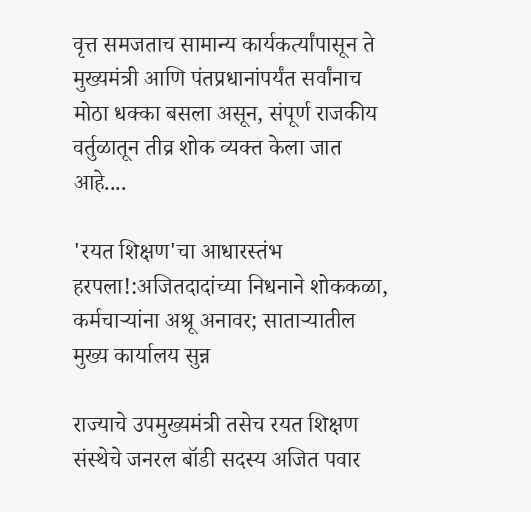वृत्त समजताच सामान्य कार्यकर्त्यांपासून ते मुख्यमंत्री आणि पंतप्रधानांपर्यंत सर्वांनाच मोठा धक्का बसला असून, संपूर्ण राजकीय वर्तुळातून तीव्र शोक व्यक्त केला जात आहे....

'रयत शिक्षण'चा आधारस्तंभ हरपला!:अजितदादांच्या निधनाने शोककळा, कर्मचाऱ्यांना अश्रू अनावर; साताऱ्यातील मुख्य कार्यालय सुन्न

राज्याचे उपमुख्यमंत्री तसेच रयत शिक्षण संस्थेचे जनरल बॉडी सदस्य अजित पवार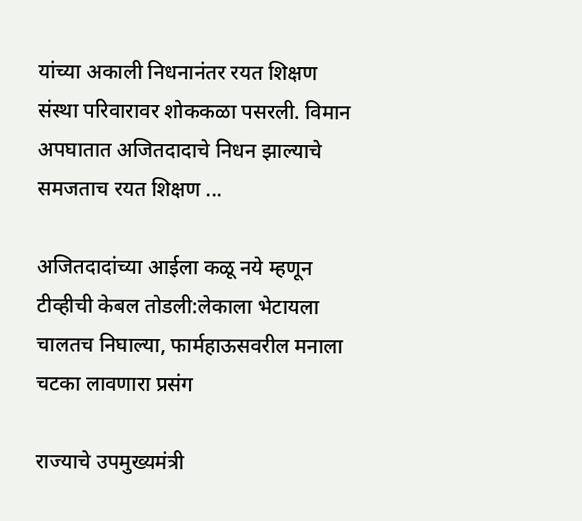यांच्या अकाली निधनानंतर रयत शिक्षण संस्था परिवारावर शोककळा पसरली. विमान अपघातात अजितदादाचे निधन झाल्याचे समजताच रयत शिक्षण ...

अजितदादांच्या आईला कळू नये म्हणून टीव्हीची केबल तोडली:लेकाला भेटायला चालतच निघाल्या, फार्महाऊसवरील मनाला चटका लावणारा प्रसंग

राज्याचे उपमुख्यमंत्री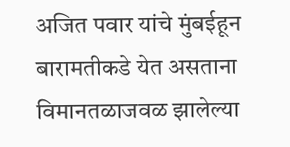अजित पवार यांचे मुंबईहून बारामतीकडे येत असताना विमानतळाजवळ झालेल्या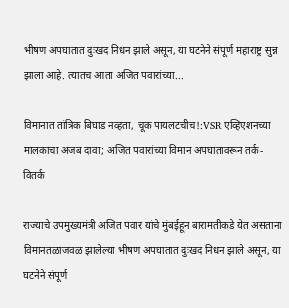भीषण अपघातात दुःखद निधन झाले असून, या घटनेने संपूर्ण महाराष्ट्र सुन्न झाला आहे. त्यातच आता अजित पवारांच्या...

विमानात तांत्रिक बिघाड नव्हता, चूक पायलटचीच!:VSR एव्हिएशनच्या मालकाचा अजब दावा; अजित पवारांच्या विमान अपघातावरून तर्क-वितर्क

राज्याचे उपमुख्यमंत्री अजित पवार यांचे मुंबईहून बारामतीकडे येत असताना विमानतळाजवळ झालेल्या भीषण अपघातात दुःखद निधन झाले असून, या घटनेने संपूर्ण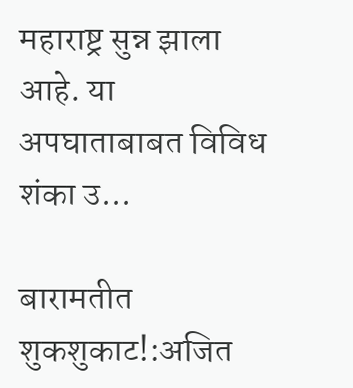महाराष्ट्र सुन्न झाला आहे. या अपघाताबाबत विविध शंका उ...

बारामतीत शुकशुकाट!:अजित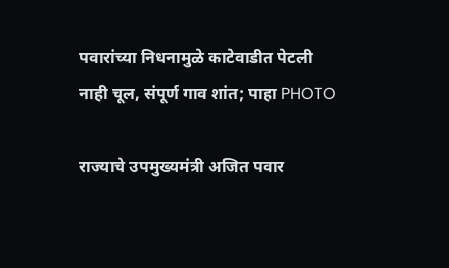पवारांच्या निधनामुळे काटेवाडीत पेटली नाही चूल, संपूर्ण गाव शांत; पाहा PHOTO

राज्याचे उपमुख्यमंत्री अजित पवार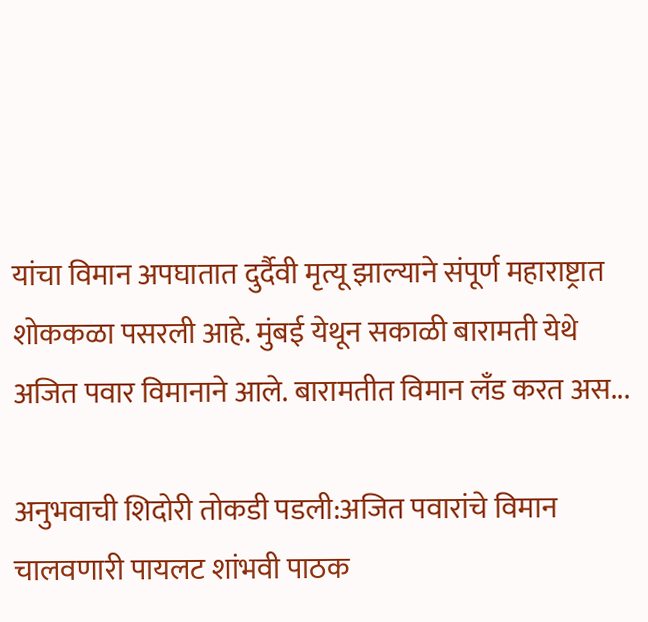यांचा विमान अपघातात दुर्दैवी मृत्यू झाल्याने संपूर्ण महाराष्ट्रात शोककळा पसरली आहे. मुंबई येथून सकाळी बारामती येथे अजित पवार विमानाने आले. बारामतीत विमान लँड करत अस...

अनुभवाची शिदोरी तोकडी पडली:अजित पवारांचे विमान चालवणारी पायलट शांभवी पाठक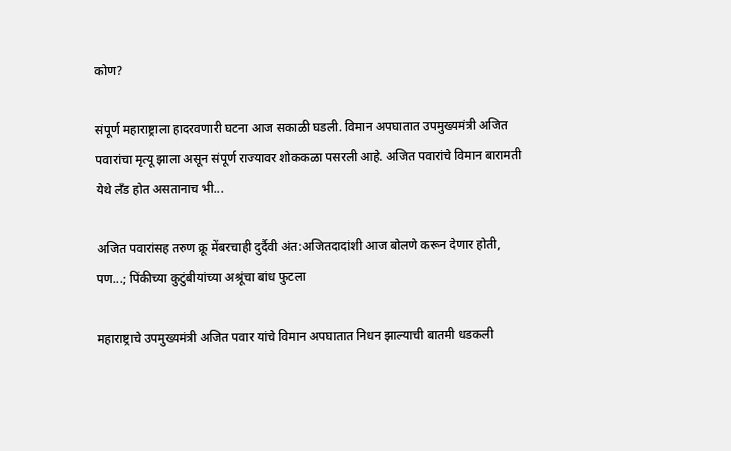कोण?

संपूर्ण महाराष्ट्राला हादरवणारी घटना आज सकाळी घडली. विमान अपघातात उपमुख्यमंत्री अजित पवारांचा मृत्यू झाला असून संपूर्ण राज्यावर शोककळा पसरली आहे. अजित पवारांचे विमान बारामती येथे लँड होत असतानाच भी...

अजित पवारांसह तरुण क्रू मेंबरचाही दुर्दैवी अंत:अजितदादांशी आज बोलणे करून देणार होती, पण...; पिंकीच्या कुटुंबीयांच्या अश्रूंचा बांध फुटला

महाराष्ट्राचे उपमुख्यमंत्री अजित पवार यांचे विमान अपघातात निधन झाल्याची बातमी धडकली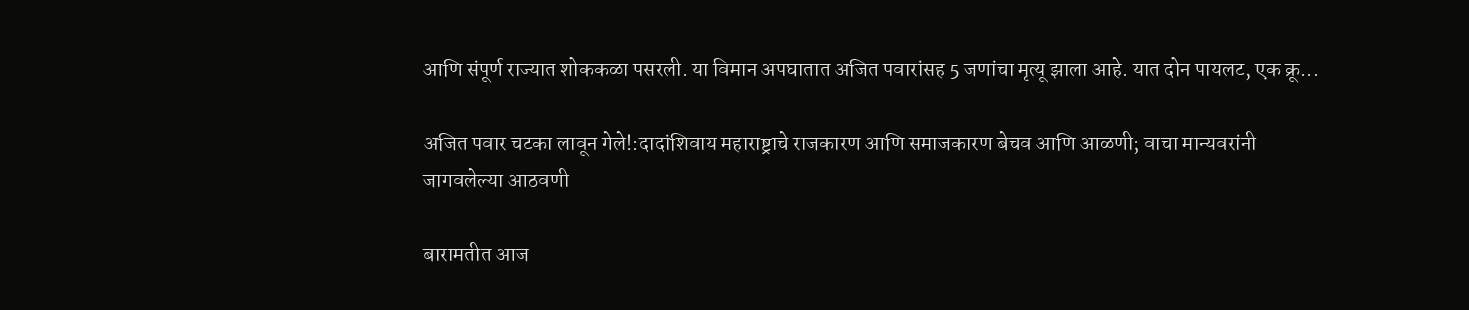आणि संपूर्ण राज्यात शोककळा पसरली. या विमान अपघातात अजित पवारांसह 5 जणांचा मृत्यू झाला आहे. यात दोन पायलट, एक क्रू...

अजित पवार चटका लावून गेले!:दादांशिवाय महाराष्ट्राचे राजकारण आणि समाजकारण बेचव आणि आळणी; वाचा मान्यवरांनी जागवलेल्या आठवणी

बारामतीत आज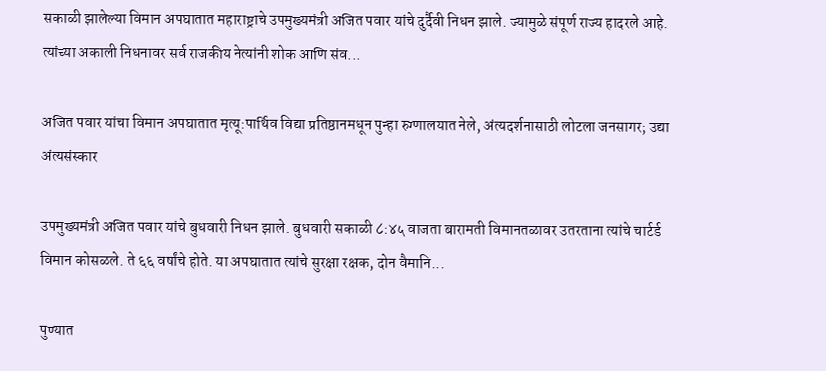सकाळी झालेल्या विमान अपघातात महाराष्ट्राचे उपमुख्यमंत्री अजित पवार यांचे दुर्दैवी निधन झाले. ज्यामुळे संपूर्ण राज्य हादरले आहे. त्यांच्या अकाली निधनावर सर्व राजकीय नेत्यांनी शोक आणि संव...

अजित पवार यांचा विमान अपघातात मृत्यू:पार्थिव विद्या प्रतिष्ठानमधून पुन्हा रुग्णालयात नेले, अंत्यदर्शनासाठी लोटला जनसागर; उद्या अंत्यसंस्कार

उपमुख्यमंत्री अजित पवार यांचे बुधवारी निधन झाले. बुधवारी सकाळी ८:४५ वाजता बारामती विमानतळावर उतरताना त्यांचे चार्टर्ड विमान कोसळले. ते ६६ वर्षांचे होते. या अपघातात त्यांचे सुरक्षा रक्षक, दोन वैमानि...

पुण्यात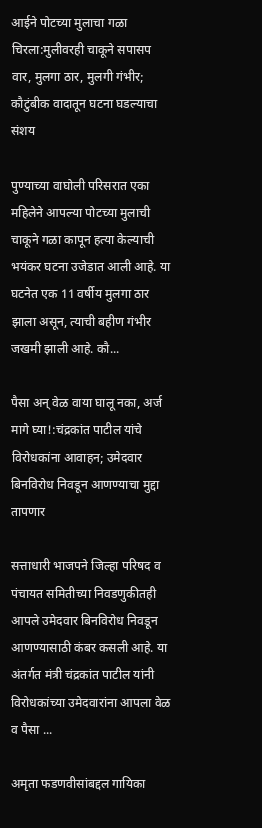आईने पोटच्या मुलाचा गळा चिरला:मुलीवरही चाकूने सपासप वार, मुलगा ठार, मुलगी गंभीर; कौटुंबीक वादातून घटना घडल्याचा संशय

पुण्याच्या वाघोली परिसरात एका महिलेने आपल्या पोटच्या मुलाची चाकूने गळा कापून हत्या केल्याची भयंकर घटना उजेडात आली आहे. या घटनेत एक 11 वर्षीय मुलगा ठार झाला असून, त्याची बहीण गंभीर जखमी झाली आहे. कौ...

पैसा अन् वेळ वाया घालू नका, अर्ज मागे घ्या!:चंद्रकांत पाटील यांचे विरोधकांना आवाहन; उमेदवार बिनविरोध निवडून आणण्याचा मुद्दा तापणार

सत्ताधारी भाजपने जिल्हा परिषद व पंचायत समितीच्या निवडणुकीतही आपले उमेदवार बिनविरोध निवडून आणण्यासाठी कंबर कसली आहे. या अंतर्गत मंत्री चंद्रकांत पाटील यांनी विरोधकांच्या उमेदवारांना आपला वेळ व पैसा ...

अमृता फडणवीसांबद्दल गायिका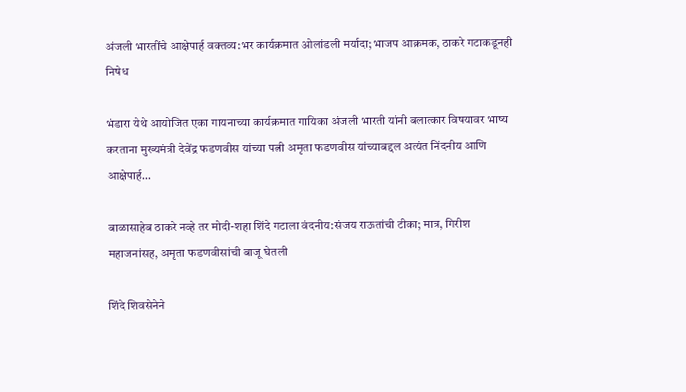अंजली भारतींचे आक्षेपार्ह वक्तव्य:भर कार्यक्रमात ओलांडली मर्यादा; भाजप आक्रमक, ठाकरे गटाकडूनही निषेध

भंडारा येथे आयोजित एका गायनाच्या कार्यक्रमात गायिका अंजली भारती यांनी बलात्कार विषयावर भाष्य करताना मुख्यमंत्री देवेंद्र फडणवीस यांच्या पत्नी अमृता फडणवीस यांच्याबद्दल अत्यंत निंदनीय आणि आक्षेपार्ह...

बाळासाहेब ठाकरे नव्हे तर मोदी-शहा शिंदे गटाला वंदनीय:संजय राऊतांची टीका; मात्र, गिरीश महाजनांसह, अमृता फडणवीसांची बाजू घेतली

शिंदे शिवसेनेने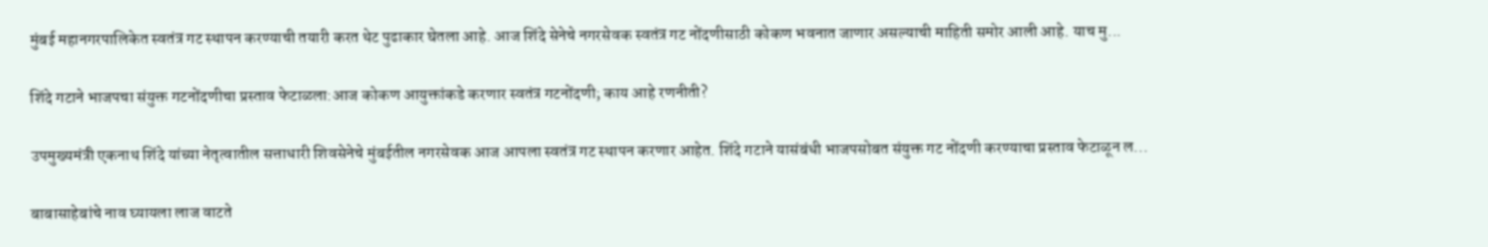मुंबई महानगरपालिकेत स्वतंत्र गट स्थापन करण्याची तयारी करत थेट पुढाकार घेतला आहे. आज शिंदे सेनेचे नगरसेवक स्वतंत्र गट नोंदणीसाठी कोकण भवनात जाणार असल्याची माहिती समोर आली आहे. याच मु...

शिंदे गटाने भाजपचा संयुक्त गटनोंदणीचा प्रस्ताव फेटाळला:आज कोकण आयुक्तांकडे करणार स्वतंत्र गटनोंदणी; काय आहे रणनीती?

उपमुख्यमंत्री एकनाथ शिंदे यांच्या नेतृत्वातील सत्ताधारी शिवसेनेचे मुंबईतील नगरसेवक आज आपला स्वतंत्र गट स्थापन करणार आहेत. शिंदे गटाने यासंबंधी भाजपसोबत संयुक्त गट नोंदणी करण्याचा प्रस्ताव फेटाळून ल...

बाबासाहेबांचे नाव घ्यायला लाज वाटते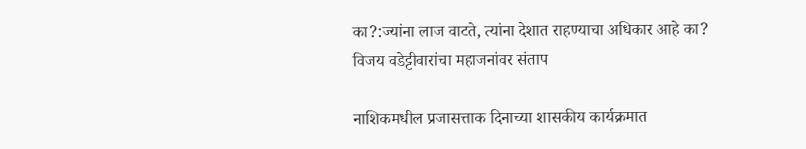का?:ज्यांना लाज वाटते, त्यांना देशात राहण्याचा अधिकार आहे का? विजय वडेट्टीवारांचा महाजनांवर संताप

नाशिकमधील प्रजासत्ताक दिनाच्या शासकीय कार्यक्रमात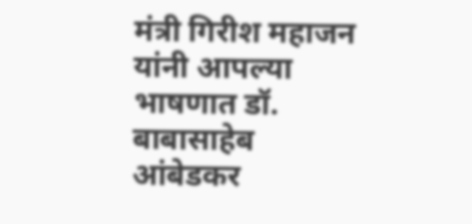मंत्री गिरीश महाजन यांनी आपल्या भाषणात डॉ. बाबासाहेब आंबेडकर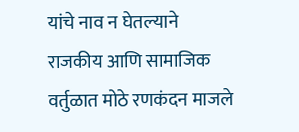यांचे नाव न घेतल्याने राजकीय आणि सामाजिक वर्तुळात मोठे रणकंदन माजले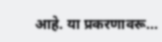आहे. या प्रकरणावरू...